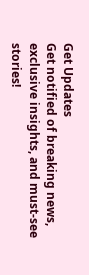Get Updates
Get notified of breaking news, exclusive insights, and must-see stories!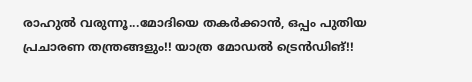രാഹുല്‍ വരുന്നൂ...മോദിയെ തകര്‍ക്കാന്‍, ഒപ്പം പുതിയ പ്രചാരണ തന്ത്രങ്ങളും!! യാത്ര മോഡല്‍ ട്രെന്‍ഡിങ്!!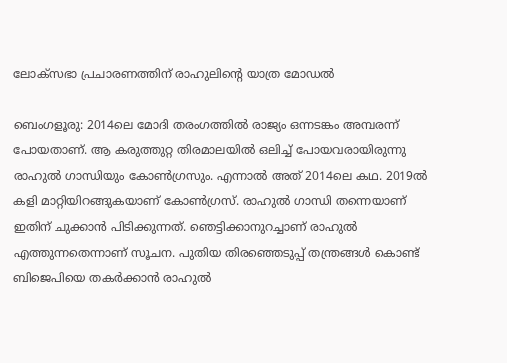ലോക്‌സഭാ പ്രചാരണത്തിന് രാഹുലിന്റെ യാത്ര മോഡല്‍

ബെംഗളൂരു: 2014ലെ മോദി തരംഗത്തില്‍ രാജ്യം ഒന്നടങ്കം അമ്പരന്ന് പോയതാണ്. ആ കരുത്തുറ്റ തിരമാലയില്‍ ഒലിച്ച് പോയവരായിരുന്നു രാഹുല്‍ ഗാന്ധിയും കോണ്‍ഗ്രസും. എന്നാല്‍ അത് 2014ലെ കഥ. 2019ല്‍ കളി മാറ്റിയിറങ്ങുകയാണ് കോണ്‍ഗ്രസ്. രാഹുല്‍ ഗാന്ധി തന്നെയാണ് ഇതിന് ചുക്കാന്‍ പിടിക്കുന്നത്. ഞെട്ടിക്കാനുറച്ചാണ് രാഹുല്‍ എത്തുന്നതെന്നാണ് സൂചന. പുതിയ തിരഞ്ഞെടുപ്പ് തന്ത്രങ്ങള്‍ കൊണ്ട് ബിജെപിയെ തകര്‍ക്കാന്‍ രാഹുല്‍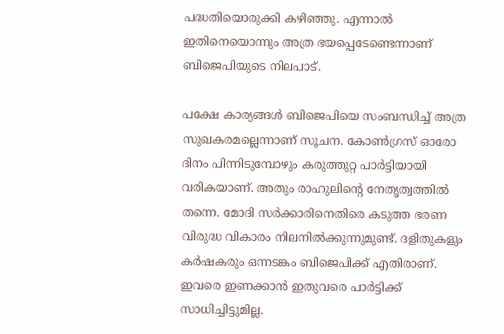പദ്ധതിയൊരുക്കി കഴിഞ്ഞു. എന്നാല്‍ ഇതിനെയൊന്നും അത്ര ഭയപ്പെടേണ്ടെന്നാണ് ബിജെപിയുടെ നിലപാട്.

പക്ഷേ കാര്യങ്ങള്‍ ബിജെപിയെ സംബന്ധിച്ച് അത്ര സുഖകരമല്ലെന്നാണ് സൂചന. കോണ്‍ഗ്രസ് ഓരോ ദിനം പിന്നിടുമ്പോഴും കരുത്തുറ്റ പാര്‍ട്ടിയായി വരികയാണ്. അതും രാഹുലിന്റെ നേതൃത്വത്തില്‍ തന്നെ. മോദി സര്‍ക്കാരിനെതിരെ കടുത്ത ഭരണ വിരുദ്ധ വികാരം നിലനില്‍ക്കുന്നുമുണ്ട്. ദളിതുകളും കര്‍ഷകരും ഒന്നടങ്കം ബിജെപിക്ക് എതിരാണ്. ഇവരെ ഇണക്കാന്‍ ഇതുവരെ പാര്‍ട്ടിക്ക് സാധിച്ചിട്ടുമില്ല.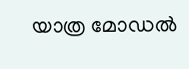യാത്ര മോഡല്‍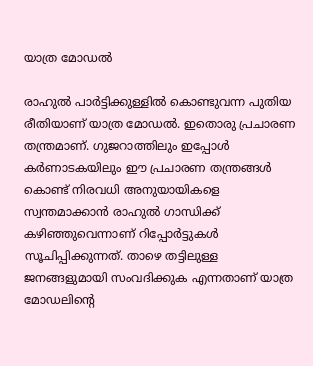യാത്ര മോഡല്‍

രാഹുല്‍ പാര്‍ട്ടിക്കുള്ളില്‍ കൊണ്ടുവന്ന പുതിയ രീതിയാണ് യാത്ര മോഡല്‍. ഇതൊരു പ്രചാരണ തന്ത്രമാണ്. ഗുജറാത്തിലും ഇപ്പോള്‍ കര്‍ണാടകയിലും ഈ പ്രചാരണ തന്ത്രങ്ങള്‍ കൊണ്ട് നിരവധി അനുയായികളെ സ്വന്തമാക്കാന്‍ രാഹുല്‍ ഗാന്ധിക്ക് കഴിഞ്ഞുവെന്നാണ് റിപ്പോര്‍ട്ടുകള്‍ സൂചിപ്പിക്കുന്നത്. താഴെ തട്ടിലുള്ള ജനങ്ങളുമായി സംവദിക്കുക എന്നതാണ് യാത്ര മോഡലിന്റെ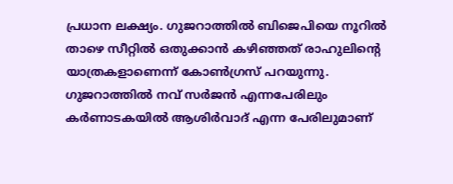പ്രധാന ലക്ഷ്യം. ഗുജറാത്തില്‍ ബിജെപിയെ നൂറില്‍ താഴെ സീറ്റില്‍ ഒതുക്കാന്‍ കഴിഞ്ഞത് രാഹുലിന്റെ യാത്രകളാണെന്ന് കോണ്‍ഗ്രസ് പറയുന്നു. ഗുജറാത്തില്‍ നവ് സര്‍ജന്‍ എന്നപേരിലും കര്‍ണാടകയില്‍ ആശിര്‍വാദ് എന്ന പേരിലുമാണ്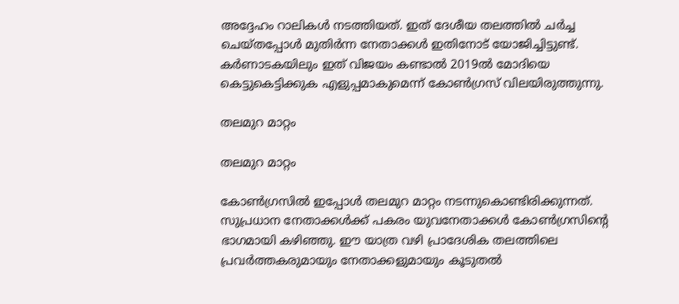അദ്ദേഹം റാലികള്‍ നടത്തിയത്. ഇത് ദേശീയ തലത്തില്‍ ചര്‍ച്ച ചെയ്തപ്പോള്‍ മുതിര്‍ന്ന നേതാക്കള്‍ ഇതിനോട് യോജിച്ചിട്ടുണ്ട്. കര്‍ണാടകയിലും ഇത് വിജയം കണ്ടാല്‍ 2019ല്‍ മോദിയെ കെട്ടുകെട്ടിക്കുക എളുപ്പമാകുമെന്ന് കോണ്‍ഗ്രസ് വിലയിരുത്തുന്നു.

തലമുറ മാറ്റം

തലമുറ മാറ്റം

കോണ്‍ഗ്രസില്‍ ഇപ്പോള്‍ തലമുറ മാറ്റം നടന്നുകൊണ്ടിരിക്കുന്നത്. സുപ്രധാന നേതാക്കള്‍ക്ക് പകരം യുവനേതാക്കള്‍ കോണ്‍ഗ്രസിന്റെ ഭാഗമായി കഴിഞ്ഞു. ഈ യാത്ര വഴി പ്രാദേശിക തലത്തിലെ പ്രവര്‍ത്തകരുമായും നേതാക്കളുമായും കൂടുതല്‍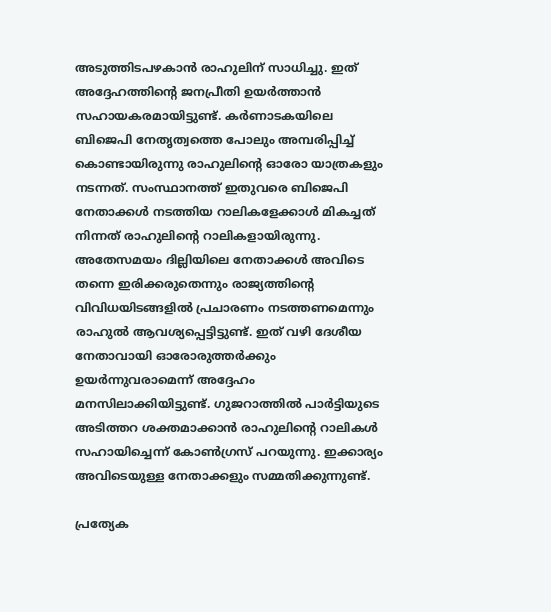അടുത്തിടപഴകാന്‍ രാഹുലിന് സാധിച്ചു. ഇത് അദ്ദേഹത്തിന്റെ ജനപ്രീതി ഉയര്‍ത്താന്‍ സഹായകരമായിട്ടുണ്ട്. കര്‍ണാടകയിലെ ബിജെപി നേതൃത്വത്തെ പോലും അമ്പരിപ്പിച്ച് കൊണ്ടായിരുന്നു രാഹുലിന്റെ ഓരോ യാത്രകളും നടന്നത്. സംസ്ഥാനത്ത് ഇതുവരെ ബിജെപി നേതാക്കള്‍ നടത്തിയ റാലികളേക്കാള്‍ മികച്ചത് നിന്നത് രാഹുലിന്റെ റാലികളായിരുന്നു. അതേസമയം ദില്ലിയിലെ നേതാക്കള്‍ അവിടെ തന്നെ ഇരിക്കരുതെന്നും രാജ്യത്തിന്റെ വിവിധയിടങ്ങളില്‍ പ്രചാരണം നടത്തണമെന്നും രാഹുല്‍ ആവശ്യപ്പെട്ടിട്ടുണ്ട്. ഇത് വഴി ദേശീയ നേതാവായി ഓരോരുത്തര്‍ക്കും ഉയര്‍ന്നുവരാമെന്ന് അദ്ദേഹം മനസിലാക്കിയിട്ടുണ്ട്. ഗുജറാത്തില്‍ പാര്‍ട്ടിയുടെ അടിത്തറ ശക്തമാക്കാന്‍ രാഹുലിന്റെ റാലികള്‍ സഹായിച്ചെന്ന് കോണ്‍ഗ്രസ് പറയുന്നു. ഇക്കാര്യം അവിടെയുള്ള നേതാക്കളും സമ്മതിക്കുന്നുണ്ട്.

പ്രത്യേക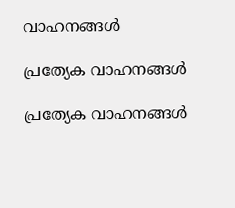വാഹനങ്ങള്‍

പ്രത്യേക വാഹനങ്ങള്‍

പ്രത്യേക വാഹനങ്ങള്‍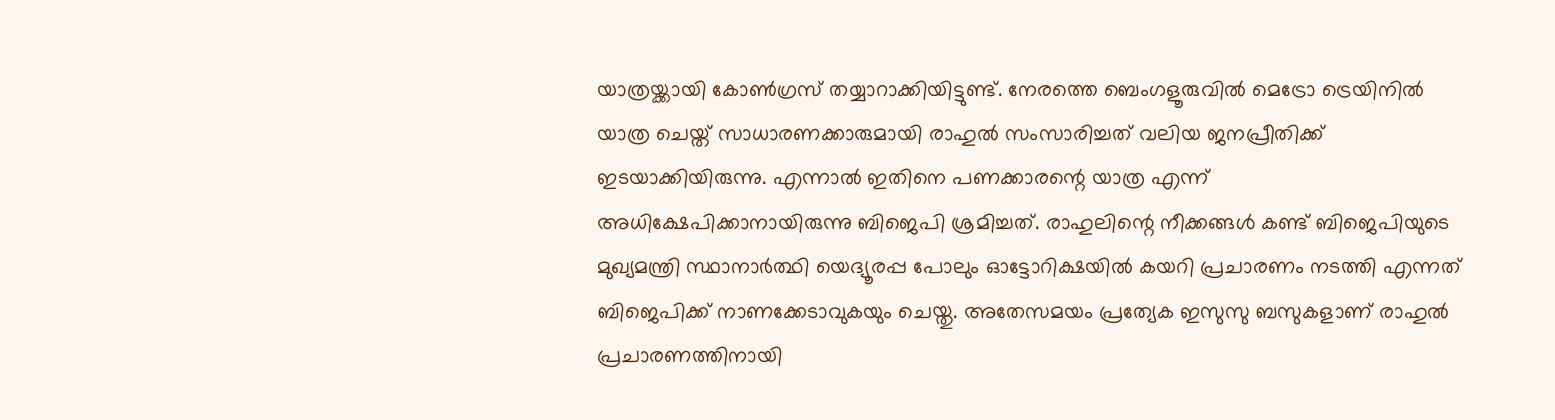യാത്രയ്ക്കായി കോണ്‍ഗ്രസ് തയ്യാറാക്കിയിട്ടുണ്ട്. നേരത്തെ ബെംഗളൂരുവില്‍ മെട്രോ ട്രെയിനില്‍ യാത്ര ചെയ്ത് സാധാരണക്കാരുമായി രാഹുല്‍ സംസാരിച്ചത് വലിയ ജനപ്രീതിക്ക് ഇടയാക്കിയിരുന്നു. എന്നാല്‍ ഇതിനെ പണക്കാരന്റെ യാത്ര എന്ന് അധിക്ഷേപിക്കാനായിരുന്നു ബിജെപി ശ്രമിച്ചത്. രാഹുലിന്റെ നീക്കങ്ങള്‍ കണ്ട് ബിജെപിയുടെ മുഖ്യമന്ത്രി സ്ഥാനാര്‍ത്ഥി യെദ്യൂരപ്പ പോലും ഓട്ടോറിക്ഷയില്‍ കയറി പ്രചാരണം നടത്തി എന്നത് ബിജെപിക്ക് നാണക്കേടാവുകയും ചെയ്തു. അതേസമയം പ്രത്യേക ഇസുസു ബസുകളാണ് രാഹുല്‍ പ്രചാരണത്തിനായി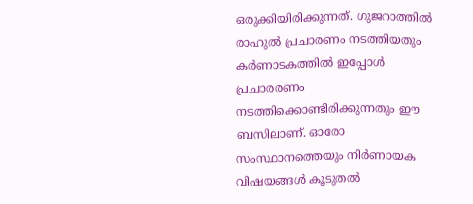ഒരുക്കിയിരിക്കുന്നത്. ഗുജറാത്തില്‍ രാഹുല്‍ പ്രചാരണം നടത്തിയതും കര്‍ണാടകത്തില്‍ ഇപ്പോള്‍ പ്രചാരരണം നടത്തിക്കൊണ്ടിരിക്കുന്നതും ഈ ബസിലാണ്. ഓരോ സംസ്ഥാനത്തെയും നിര്‍ണായക വിഷയങ്ങള്‍ കൂടുതല്‍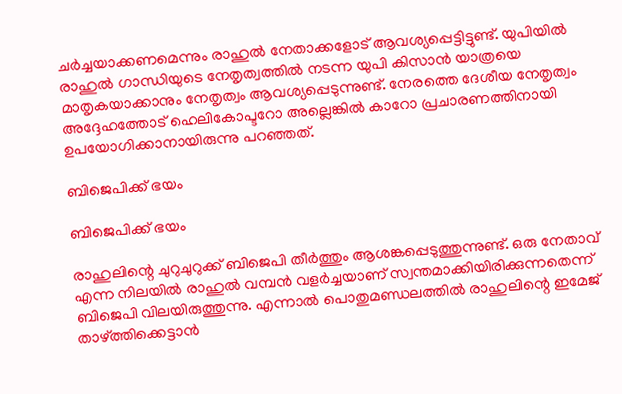ചര്‍ച്ചയാക്കണമെന്നും രാഹുല്‍ നേതാക്കളോട് ആവശ്യപ്പെട്ടിട്ടുണ്ട്. യുപിയില്‍ രാഹുല്‍ ഗാന്ധിയുടെ നേതൃത്വത്തില്‍ നടന്ന യുപി കിസാന്‍ യാത്രയെ മാതൃകയാക്കാനും നേതൃത്വം ആവശ്യപ്പെടുന്നുണ്ട്. നേരത്തെ ദേശീയ നേതൃത്വം അദ്ദേഹത്തോട് ഹെലികോപ്ടറോ അല്ലെങ്കില്‍ കാറോ പ്രചാരണത്തിനായി ഉപയോഗിക്കാനായിരുന്നു പറഞ്ഞത്.

ബിജെപിക്ക് ഭയം

ബിജെപിക്ക് ഭയം

രാഹുലിന്റെ ചുറുചുറുക്ക് ബിജെപി തീര്‍ത്തും ആശങ്കപ്പെടുത്തുന്നുണ്ട്. ഒരു നേതാവ് എന്ന നിലയില്‍ രാഹുല്‍ വമ്പന്‍ വളര്‍ച്ചയാണ് സ്വന്തമാക്കിയിരിക്കുന്നതെന്ന് ബിജെപി വിലയിരുത്തുന്നു. എന്നാല്‍ പൊതുമണ്ഡലത്തില്‍ രാഹുലിന്റെ ഇമേജ് താഴ്ത്തിക്കെട്ടാന്‍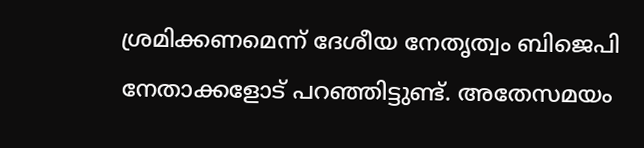ശ്രമിക്കണമെന്ന് ദേശീയ നേതൃത്വം ബിജെപി നേതാക്കളോട് പറഞ്ഞിട്ടുണ്ട്. അതേസമയം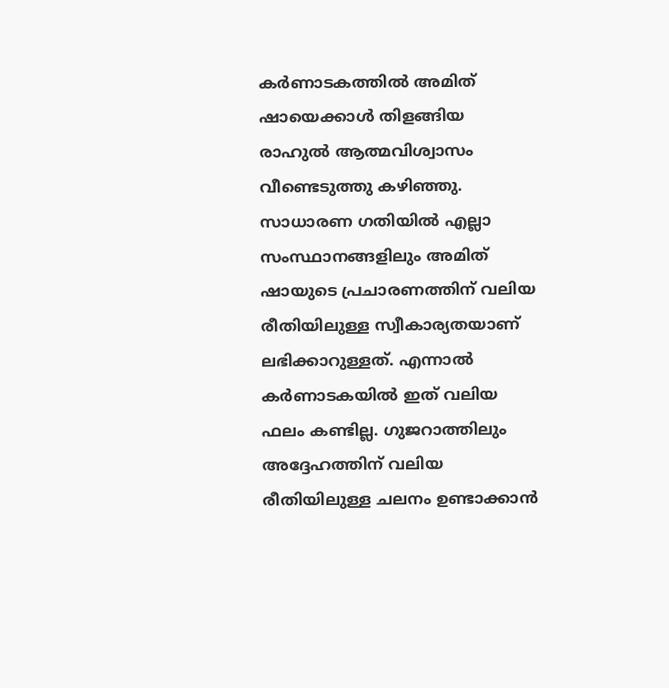കര്‍ണാടകത്തില്‍ അമിത് ഷായെക്കാള്‍ തിളങ്ങിയ രാഹുല്‍ ആത്മവിശ്വാസം വീണ്ടെടുത്തു കഴിഞ്ഞു. സാധാരണ ഗതിയില്‍ എല്ലാ സംസ്ഥാനങ്ങളിലും അമിത് ഷായുടെ പ്രചാരണത്തിന് വലിയ രീതിയിലുള്ള സ്വീകാര്യതയാണ് ലഭിക്കാറുള്ളത്. എന്നാല്‍ കര്‍ണാടകയില്‍ ഇത് വലിയ ഫലം കണ്ടില്ല. ഗുജറാത്തിലും അദ്ദേഹത്തിന് വലിയ രീതിയിലുള്ള ചലനം ഉണ്ടാക്കാന്‍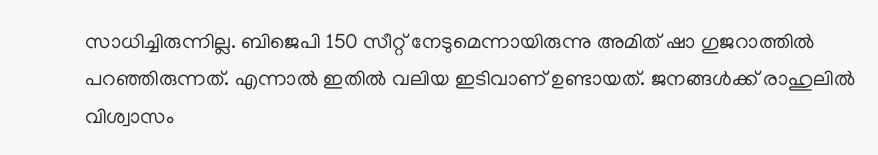സാധിച്ചിരുന്നില്ല. ബിജെപി 150 സീറ്റ് നേടുമെന്നായിരുന്നു അമിത് ഷാ ഗുജറാത്തില്‍ പറഞ്ഞിരുന്നത്. എന്നാല്‍ ഇതില്‍ വലിയ ഇടിവാണ് ഉണ്ടായത്. ജനങ്ങള്‍ക്ക് രാഹുലില്‍ വിശ്വാസം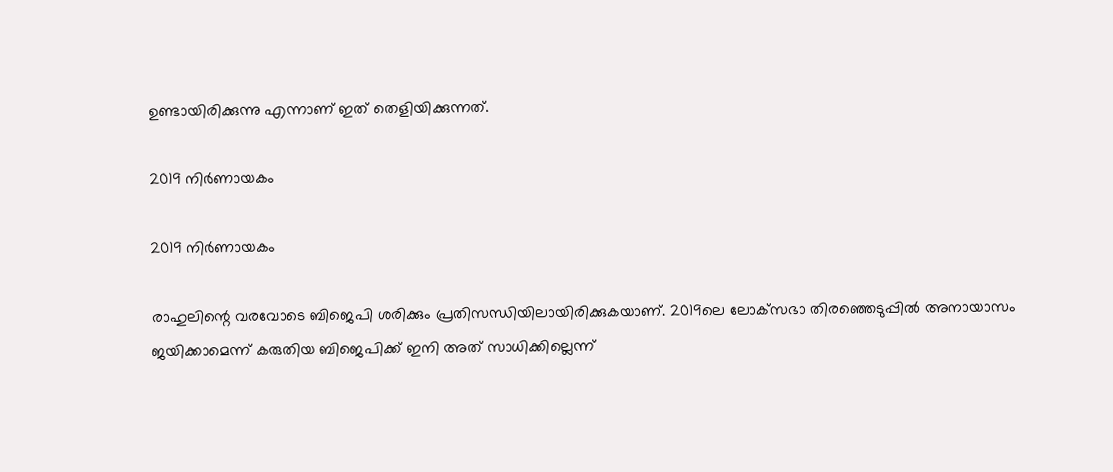ഉണ്ടായിരിക്കുന്നു എന്നാണ് ഇത് തെളിയിക്കുന്നത്.

2019 നിര്‍ണായകം

2019 നിര്‍ണായകം

രാഹുലിന്റെ വരവോടെ ബിജെപി ശരിക്കും പ്രതിസന്ധിയിലായിരിക്കുകയാണ്. 2019ലെ ലോക്‌സഭാ തിരഞ്ഞെടുപ്പില്‍ അനായാസം ജയിക്കാമെന്ന് കരുതിയ ബിജെപിക്ക് ഇനി അത് സാധിക്കില്ലെന്ന്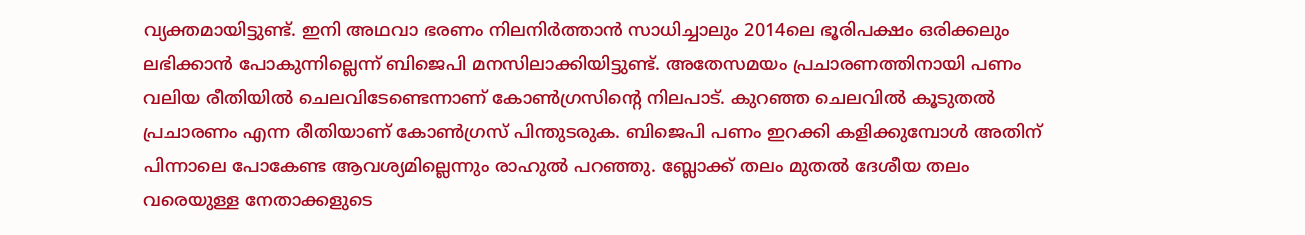വ്യക്തമായിട്ടുണ്ട്. ഇനി അഥവാ ഭരണം നിലനിര്‍ത്താന്‍ സാധിച്ചാലും 2014ലെ ഭൂരിപക്ഷം ഒരിക്കലും ലഭിക്കാന്‍ പോകുന്നില്ലെന്ന് ബിജെപി മനസിലാക്കിയിട്ടുണ്ട്. അതേസമയം പ്രചാരണത്തിനായി പണം വലിയ രീതിയില്‍ ചെലവിടേണ്ടെന്നാണ് കോണ്‍ഗ്രസിന്റെ നിലപാട്. കുറഞ്ഞ ചെലവില്‍ കൂടുതല്‍ പ്രചാരണം എന്ന രീതിയാണ് കോണ്‍ഗ്രസ് പിന്തുടരുക. ബിജെപി പണം ഇറക്കി കളിക്കുമ്പോള്‍ അതിന് പിന്നാലെ പോകേണ്ട ആവശ്യമില്ലെന്നും രാഹുല്‍ പറഞ്ഞു. ബ്ലോക്ക് തലം മുതല്‍ ദേശീയ തലം വരെയുള്ള നേതാക്കളുടെ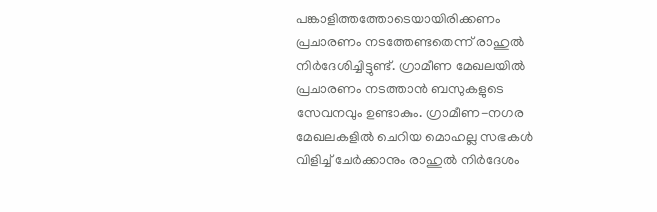പങ്കാളിത്തത്തോടെയായിരിക്കണം പ്രചാരണം നടത്തേണ്ടതെന്ന് രാഹുല്‍ നിര്‍ദേശിച്ചിട്ടുണ്ട്. ഗ്രാമീണ മേഖലയില്‍ പ്രചാരണം നടത്താന്‍ ബസുകളുടെ സേവനവും ഉണ്ടാകും. ഗ്രാമീണ-നഗര മേഖലകളില്‍ ചെറിയ മൊഹല്ല സഭകള്‍ വിളിച്ച് ചേര്‍ക്കാനും രാഹുല്‍ നിര്‍ദേശം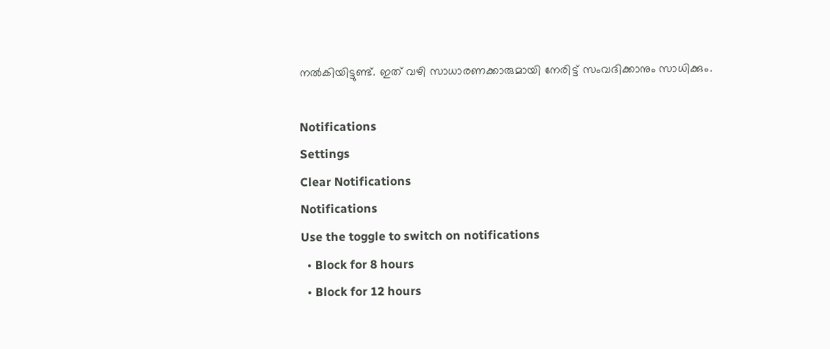നല്‍കിയിട്ടുണ്ട്. ഇത് വഴി സാധാരണക്കാരുമായി നേരിട്ട് സംവദിക്കാനും സാധിക്കും.

Notifications
Settings
Clear Notifications
Notifications
Use the toggle to switch on notifications
  • Block for 8 hours
  • Block for 12 hours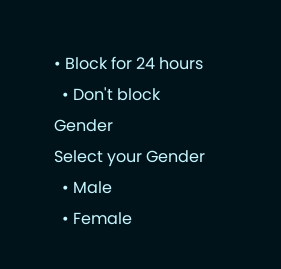• Block for 24 hours
  • Don't block
Gender
Select your Gender
  • Male
  • Female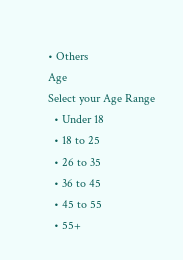• Others
Age
Select your Age Range
  • Under 18
  • 18 to 25
  • 26 to 35
  • 36 to 45
  • 45 to 55
  • 55+